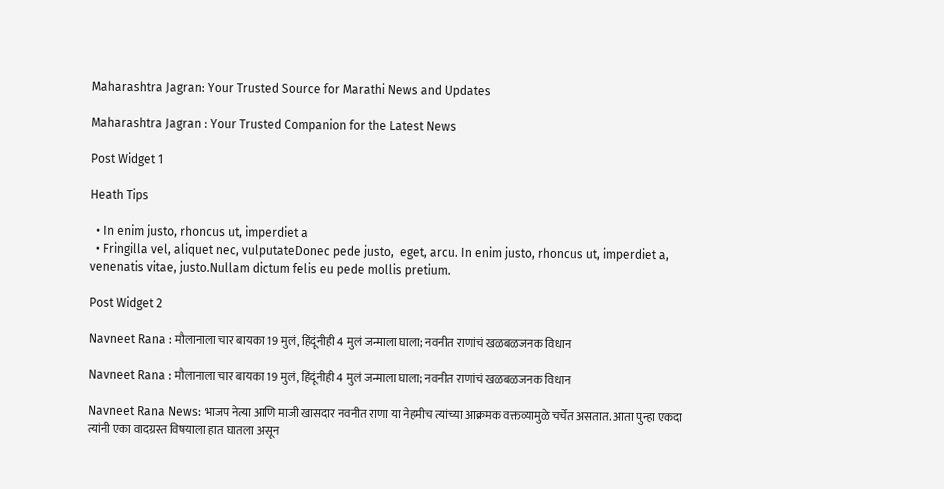Maharashtra Jagran: Your Trusted Source for Marathi News and Updates

Maharashtra Jagran : Your Trusted Companion for the Latest News

Post Widget 1

Heath Tips

  • In enim justo, rhoncus ut, imperdiet a
  • Fringilla vel, aliquet nec, vulputateDonec pede justo,  eget, arcu. In enim justo, rhoncus ut, imperdiet a, venenatis vitae, justo.Nullam dictum felis eu pede mollis pretium.

Post Widget 2

Navneet Rana : मौलानाला चार बायका 19 मुलं, हिंदूंनीही 4 मुलं जन्माला घाला; नवनीत राणांचं खळबळजनक विधान

Navneet Rana : मौलानाला चार बायका 19 मुलं, हिंदूंनीही 4 मुलं जन्माला घाला; नवनीत राणांचं खळबळजनक विधान

Navneet Rana News: भाजप नेत्या आणि माजी खासदार नवनीत राणा या नेहमीच त्यांच्या आक्रमक वक्तव्यामुळे चर्चेत असतात. आता पुन्हा एकदा त्यांनी एका वादग्रस्त विषयाला हात घातला असून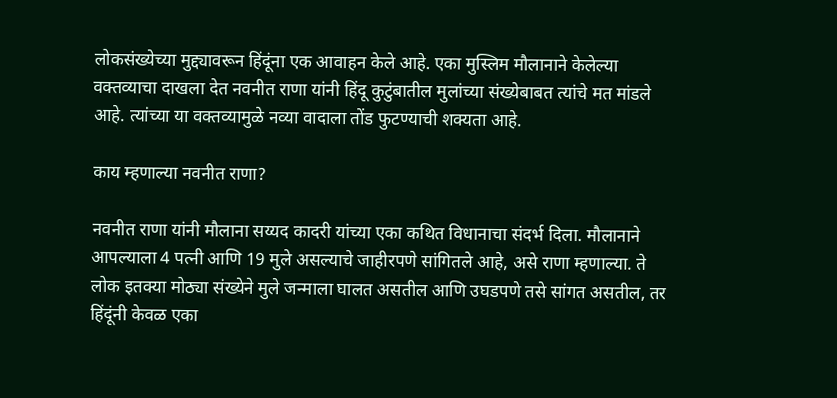लोकसंख्येच्या मुद्द्यावरून हिंदूंना एक आवाहन केले आहे. एका मुस्लिम मौलानाने केलेल्या वक्तव्याचा दाखला देत नवनीत राणा यांनी हिंदू कुटुंबातील मुलांच्या संख्येबाबत त्यांचे मत मांडले आहे. त्यांच्या या वक्तव्यामुळे नव्या वादाला तोंड फुटण्याची शक्यता आहे.

काय म्हणाल्या नवनीत राणा?

नवनीत राणा यांनी मौलाना सय्यद कादरी यांच्या एका कथित विधानाचा संदर्भ दिला. मौलानाने आपल्याला 4 पत्नी आणि 19 मुले असल्याचे जाहीरपणे सांगितले आहे, असे राणा म्हणाल्या. ते लोक इतक्या मोठ्या संख्येने मुले जन्माला घालत असतील आणि उघडपणे तसे सांगत असतील, तर हिंदूंनी केवळ एका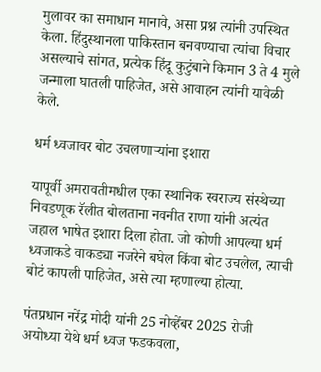मुलावर का समाधान मानावे, असा प्रश्न त्यांनी उपस्थित केला. हिंदुस्थानला पाकिस्तान बनवण्याचा त्यांचा विचार असल्याचे सांगत, प्रत्येक हिंदू कुटुंबाने किमान 3 ते 4 मुले जन्माला घातली पाहिजेत, असे आवाहन त्यांनी यावेळी केले.

धर्म ध्वजावर बोट उचलणाऱ्यांना इशारा

यापूर्वी अमरावतीमधील एका स्थानिक स्वराज्य संस्थेच्या निवडणूक रॅलीत बोलताना नवनीत राणा यांनी अत्यंत जहाल भाषेत इशारा दिला होता. जो कोणी आपल्या धर्म ध्वजाकडे वाकड्या नजरेने बघेल किंवा बोट उचलेल, त्याची बोटं कापली पाहिजेत, असे त्या म्हणाल्या होत्या.

पंतप्रधान नरेंद्र मोदी यांनी 25 नोव्हेंबर 2025 रोजी अयोध्या येथे धर्म ध्वज फडकवला,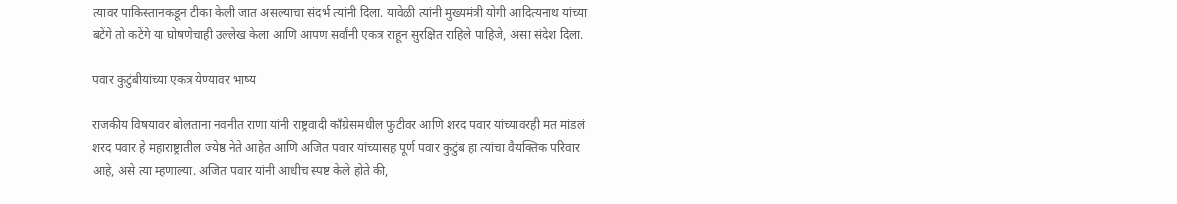त्यावर पाकिस्तानकडून टीका केली जात असल्याचा संदर्भ त्यांनी दिला. यावेळी त्यांनी मुख्यमंत्री योगी आदित्यनाथ यांच्या बटेंगे तो कटेंगे या घोषणेचाही उल्लेख केला आणि आपण सर्वांनी एकत्र राहून सुरक्षित राहिले पाहिजे, असा संदेश दिला.

पवार कुटुंबीयांच्या एकत्र येण्यावर भाष्य

राजकीय विषयावर बोलताना नवनीत राणा यांनी राष्ट्रवादी काँग्रेसमधील फुटीवर आणि शरद पवार यांच्यावरही मत मांडलं शरद पवार हे महाराष्ट्रातील ज्येष्ठ नेते आहेत आणि अजित पवार यांच्यासह पूर्ण पवार कुटुंब हा त्यांचा वैयक्तिक परिवार आहे, असे त्या म्हणाल्या. अजित पवार यांनी आधीच स्पष्ट केले होते की,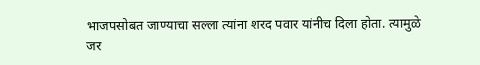भाजपसोबत जाण्याचा सल्ला त्यांना शरद पवार यांनीच दिला होता. त्यामुळे जर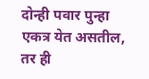दोन्ही पवार पुन्हा एकत्र येत असतील, तर ही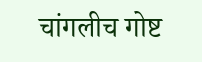चांगलीच गोष्ट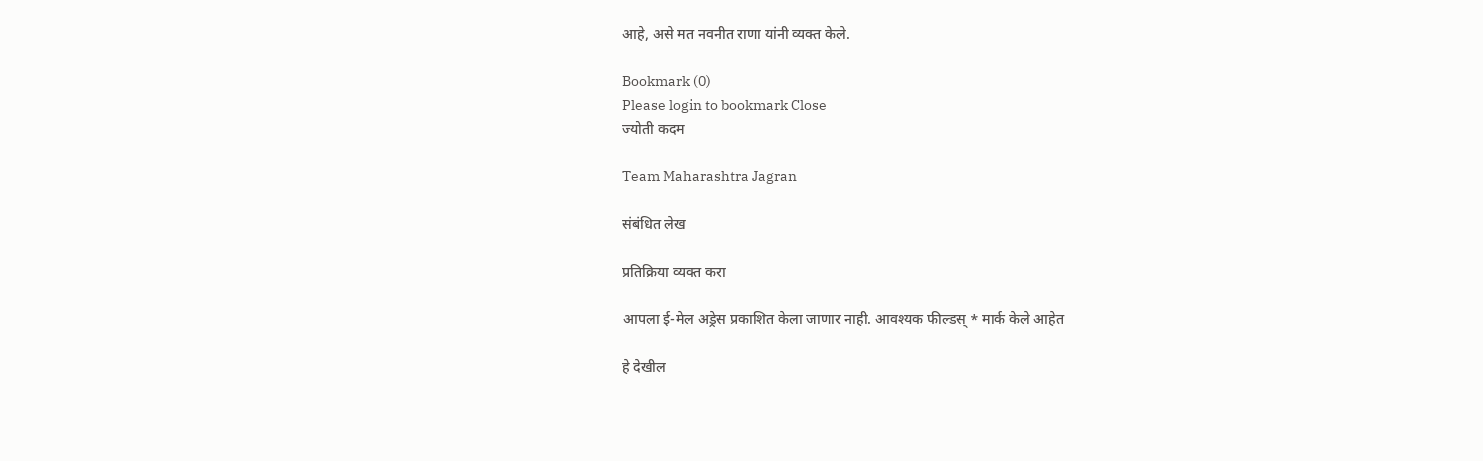आहे, असे मत नवनीत राणा यांनी व्यक्त केले.

Bookmark (0)
Please login to bookmark Close
ज्योती कदम

Team Maharashtra Jagran

संबंधित लेख

प्रतिक्रिया व्यक्त करा

आपला ई-मेल अड्रेस प्रकाशित केला जाणार नाही. आवश्यक फील्डस् * मार्क केले आहेत

हे देखील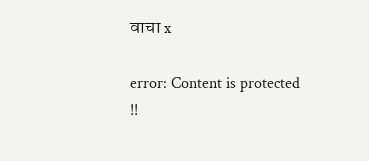वाचा x

error: Content is protected !!